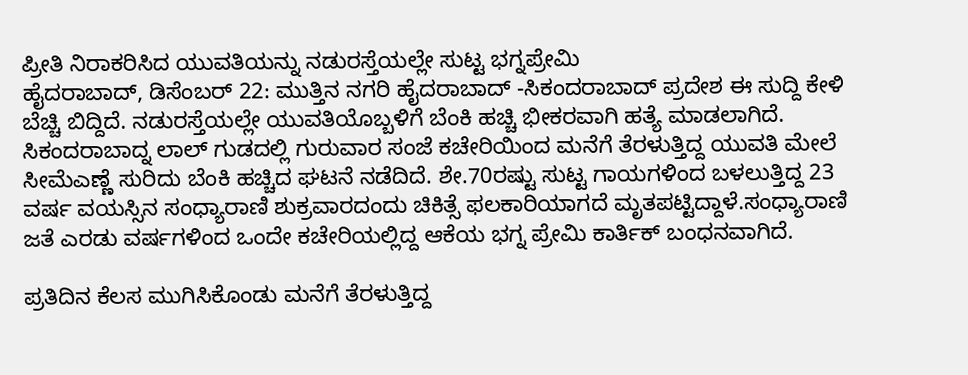ಪ್ರೀತಿ ನಿರಾಕರಿಸಿದ ಯುವತಿಯನ್ನು ನಡುರಸ್ತೆಯಲ್ಲೇ ಸುಟ್ಟ ಭಗ್ನಪ್ರೇಮಿ
ಹೈದರಾಬಾದ್, ಡಿಸೆಂಬರ್ 22: ಮುತ್ತಿನ ನಗರಿ ಹೈದರಾಬಾದ್ -ಸಿಕಂದರಾಬಾದ್ ಪ್ರದೇಶ ಈ ಸುದ್ದಿ ಕೇಳಿ ಬೆಚ್ಚಿ ಬಿದ್ದಿದೆ. ನಡುರಸ್ತೆಯಲ್ಲೇ ಯುವತಿಯೊಬ್ಬಳಿಗೆ ಬೆಂಕಿ ಹಚ್ಚಿ ಭೀಕರವಾಗಿ ಹತ್ಯೆ ಮಾಡಲಾಗಿದೆ.
ಸಿಕಂದರಾಬಾದ್ನ ಲಾಲ್ ಗುಡದಲ್ಲಿ ಗುರುವಾರ ಸಂಜೆ ಕಚೇರಿಯಿಂದ ಮನೆಗೆ ತೆರಳುತ್ತಿದ್ದ ಯುವತಿ ಮೇಲೆ ಸೀಮೆಎಣ್ಣೆ ಸುರಿದು ಬೆಂಕಿ ಹಚ್ಚಿದ ಘಟನೆ ನಡೆದಿದೆ. ಶೇ.70ರಷ್ಟು ಸುಟ್ಟ ಗಾಯಗಳಿಂದ ಬಳಲುತ್ತಿದ್ದ 23 ವರ್ಷ ವಯಸ್ಸಿನ ಸಂಧ್ಯಾರಾಣಿ ಶುಕ್ರವಾರದಂದು ಚಿಕಿತ್ಸೆ ಫಲಕಾರಿಯಾಗದೆ ಮೃತಪಟ್ಟಿದ್ದಾಳೆ.ಸಂಧ್ಯಾರಾಣಿ ಜತೆ ಎರಡು ವರ್ಷಗಳಿಂದ ಒಂದೇ ಕಚೇರಿಯಲ್ಲಿದ್ದ ಆಕೆಯ ಭಗ್ನ ಪ್ರೇಮಿ ಕಾರ್ತಿಕ್ ಬಂಧನವಾಗಿದೆ.

ಪ್ರತಿದಿನ ಕೆಲಸ ಮುಗಿಸಿಕೊಂಡು ಮನೆಗೆ ತೆರಳುತ್ತಿದ್ದ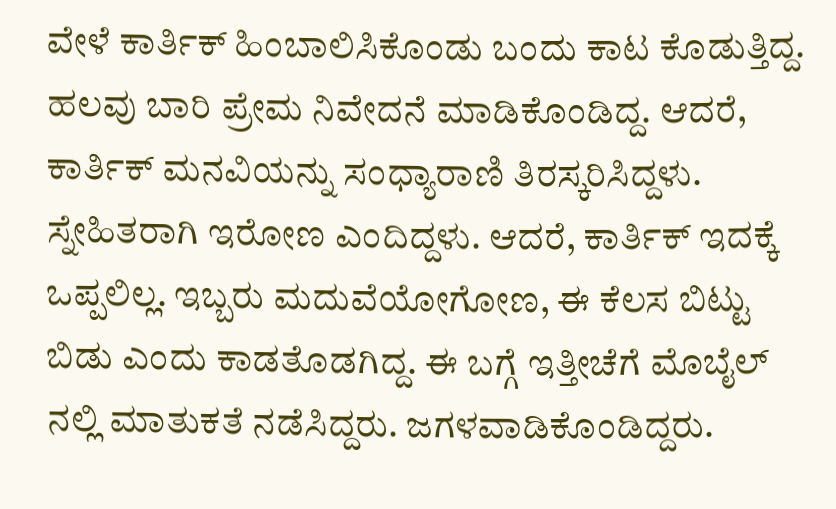ವೇಳೆ ಕಾರ್ತಿಕ್ ಹಿಂಬಾಲಿಸಿಕೊಂಡು ಬಂದು ಕಾಟ ಕೊಡುತ್ತಿದ್ದ. ಹಲವು ಬಾರಿ ಪ್ರೇಮ ನಿವೇದನೆ ಮಾಡಿಕೊಂಡಿದ್ದ. ಆದರೆ, ಕಾರ್ತಿಕ್ ಮನವಿಯನ್ನು ಸಂಧ್ಯಾರಾಣಿ ತಿರಸ್ಕರಿಸಿದ್ದಳು. ಸ್ನೇಹಿತರಾಗಿ ಇರೋಣ ಎಂದಿದ್ದಳು. ಆದರೆ, ಕಾರ್ತಿಕ್ ಇದಕ್ಕೆ ಒಪ್ಪಲಿಲ್ಲ. ಇಬ್ಬರು ಮದುವೆಯೋಗೋಣ, ಈ ಕೆಲಸ ಬಿಟ್ಟು ಬಿಡು ಎಂದು ಕಾಡತೊಡಗಿದ್ದ. ಈ ಬಗ್ಗೆ ಇತ್ತೀಚೆಗೆ ಮೊಬೈಲ್ ನಲ್ಲಿ ಮಾತುಕತೆ ನಡೆಸಿದ್ದರು. ಜಗಳವಾಡಿಕೊಂಡಿದ್ದರು.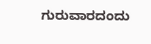ಗುರುವಾರದಂದು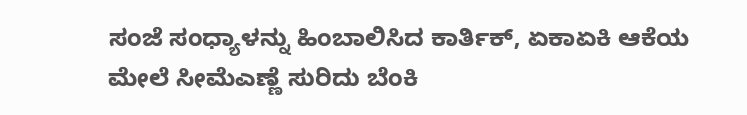ಸಂಜೆ ಸಂಧ್ಯಾಳನ್ನು ಹಿಂಬಾಲಿಸಿದ ಕಾರ್ತಿಕ್, ಏಕಾಏಕಿ ಆಕೆಯ ಮೇಲೆ ಸೀಮೆಎಣ್ಣೆ ಸುರಿದು ಬೆಂಕಿ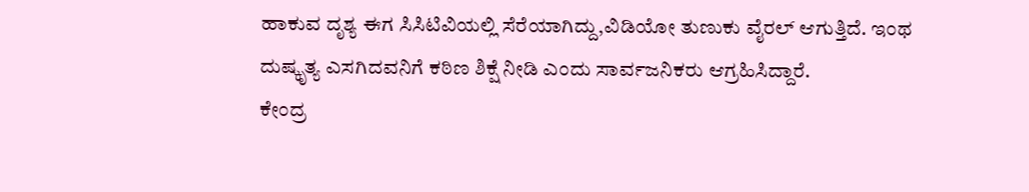ಹಾಕುವ ದೃಶ್ಯ ಈಗ ಸಿಸಿಟಿವಿಯಲ್ಲಿ ಸೆರೆಯಾಗಿದ್ದು,ವಿಡಿಯೋ ತುಣುಕು ವೈರಲ್ ಆಗುತ್ತಿದೆ. ಇಂಥ ದುಷ್ಕೃತ್ಯ ಎಸಗಿದವನಿಗೆ ಕಠಿಣ ಶಿಕ್ಷೆ ನೀಡಿ ಎಂದು ಸಾರ್ವಜನಿಕರು ಆಗ್ರಹಿಸಿದ್ದಾರೆ.
ಕೇಂದ್ರ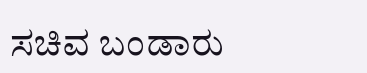ಸಚಿವ ಬಂಡಾರು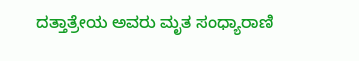ದತ್ತಾತ್ರೇಯ ಅವರು ಮೃತ ಸಂಧ್ಯಾರಾಣಿ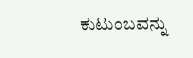ಕುಟುಂಬವನ್ನು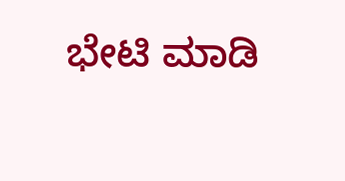ಭೇಟಿ ಮಾಡಿ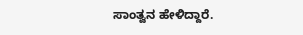ಸಾಂತ್ವನ ಹೇಳಿದ್ದಾರೆ.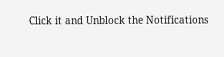Click it and Unblock the Notifications